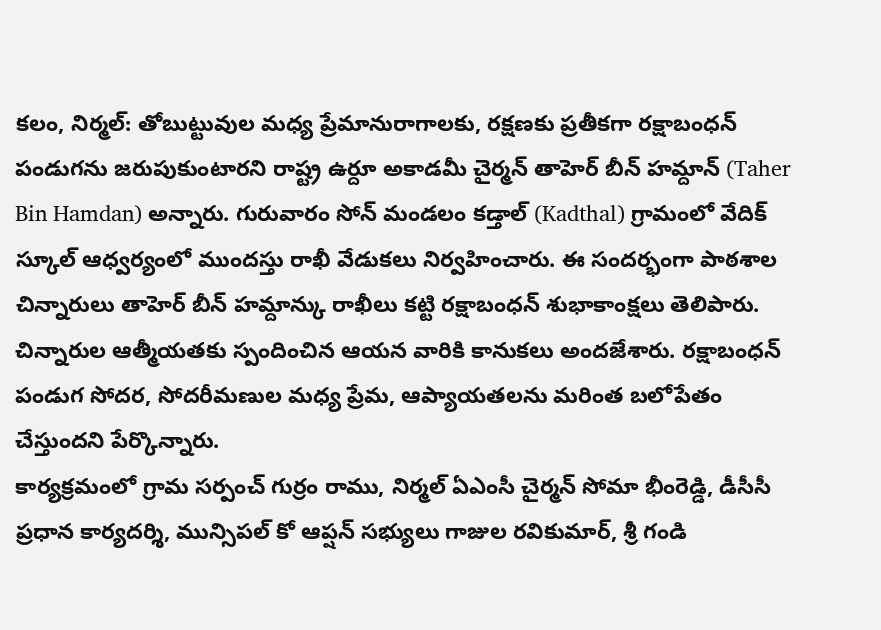కలం, నిర్మల్: తోబుట్టువుల మధ్య ప్రేమానురాగాలకు, రక్షణకు ప్రతీకగా రక్షాబంధన్ పండుగను జరుపుకుంటారని రాష్ట్ర ఉర్దూ అకాడమీ చైర్మన్ తాహెర్ బీన్ హమ్దాన్ (Taher Bin Hamdan) అన్నారు. గురువారం సోన్ మండలం కడ్తాల్ (Kadthal) గ్రామంలో వేదిక్ స్కూల్ ఆధ్వర్యంలో ముందస్తు రాఖీ వేడుకలు నిర్వహించారు. ఈ సందర్భంగా పాఠశాల చిన్నారులు తాహెర్ బీన్ హమ్దాన్కు రాఖీలు కట్టి రక్షాబంధన్ శుభాకాంక్షలు తెలిపారు. చిన్నారుల ఆత్మీయతకు స్పందించిన ఆయన వారికి కానుకలు అందజేశారు. రక్షాబంధన్ పండుగ సోదర, సోదరీమణుల మధ్య ప్రేమ, ఆప్యాయతలను మరింత బలోపేతం చేస్తుందని పేర్కొన్నారు.
కార్యక్రమంలో గ్రామ సర్పంచ్ గుర్రం రాము, నిర్మల్ ఏఎంసీ చైర్మన్ సోమా భీంరెడ్డి, డీసీసీ ప్రధాన కార్యదర్శి, మున్సిపల్ కో ఆప్షన్ సభ్యులు గాజుల రవికుమార్, శ్రీ గండి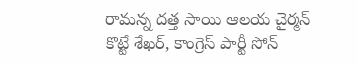రామన్న దత్త సాయి ఆలయ చైర్మన్ కొట్టే శేఖర్, కాంగ్రెస్ పార్టీ సోన్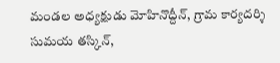మండల అధ్యక్షుడు మోహినొద్దీన్, గ్రామ కార్యదర్శి సుమయ తస్కిన్,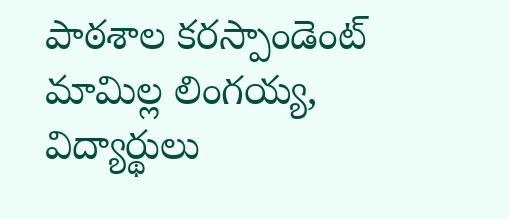పాఠశాల కరస్పాండెంట్ మామిల్ల లింగయ్య, విద్యార్థులు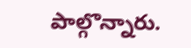పాల్గొన్నారు.